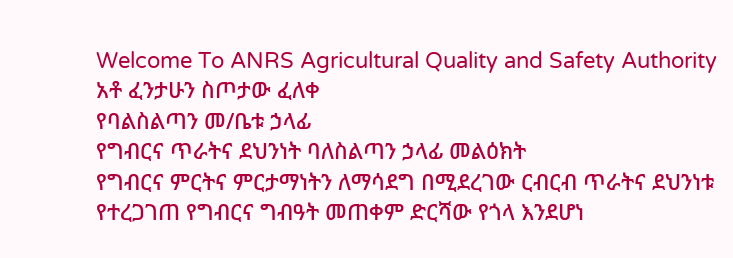Welcome To ANRS Agricultural Quality and Safety Authority
አቶ ፈንታሁን ስጦታው ፈለቀ
የባልስልጣን መ/ቤቱ ኃላፊ
የግብርና ጥራትና ደህንነት ባለስልጣን ኃላፊ መልዕክት
የግብርና ምርትና ምርታማነትን ለማሳደግ በሚደረገው ርብርብ ጥራትና ደህንነቱ የተረጋገጠ የግብርና ግብዓት መጠቀም ድርሻው የጎላ እንደሆነ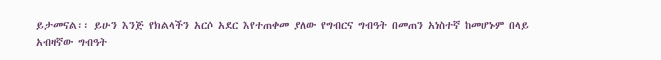ይታመናል፡፡ ይሁን እንጅ የክልላችን አርሶ አደር እየተጠቀመ ያለው የግብርና ግብዓት በመጠን አነስተኛ ከመሆኑም በላይ አብዛኛው ግብዓት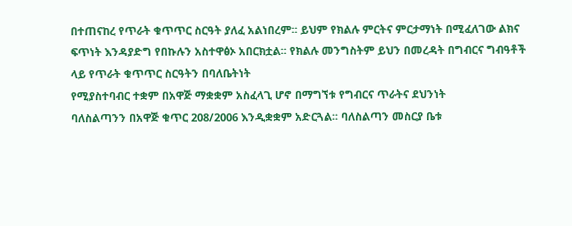በተጠናከረ የጥራት ቁጥጥር ስርዓት ያለፈ አልነበረም፡፡ ይህም የክልሉ ምርትና ምርታማነት በሚፈለገው ልክና ፍጥነት እንዳያድግ የበኩሉን አስተዋፅኦ አበርክቷል፡፡ የክልሉ መንግስትም ይህን በመረዳት በግብርና ግብዓቶች ላይ የጥራት ቁጥጥር ስርዓትን በባለቤትነት
የሚያስተባብር ተቋም በአዋጅ ማቋቋም አስፈላጊ ሆኖ በማግኘቱ የግብርና ጥራትና ደህንነት
ባለስልጣንን በአዋጅ ቁጥር 208/2006 እንዲቋቋም አድርጓል፡፡ ባለስልጣን መስርያ ቤቱ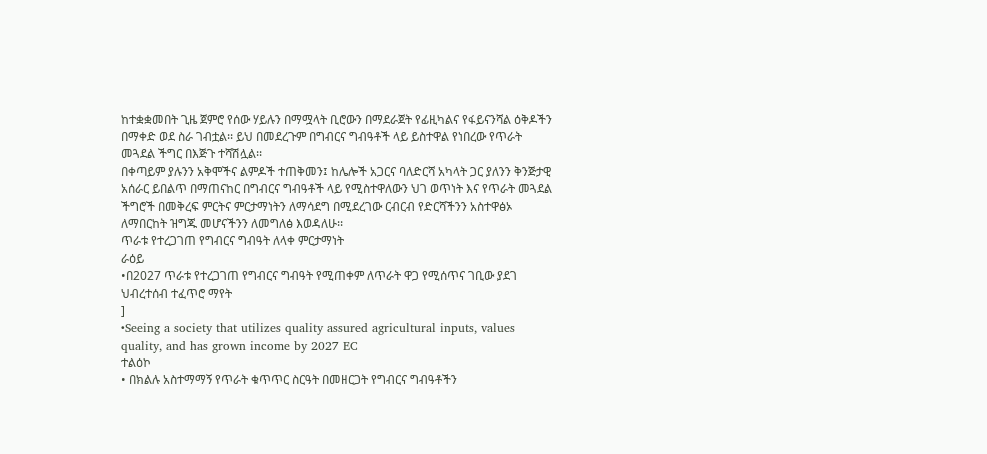ከተቋቋመበት ጊዜ ጀምሮ የሰው ሃይሉን በማሟላት ቢሮውን በማደራጀት የፊዚካልና የፋይናንሻል ዕቅዶችን በማቀድ ወደ ስራ ገብቷል፡፡ ይህ በመደረጉም በግብርና ግብዓቶች ላይ ይስተዋል የነበረው የጥራት መጓደል ችግር በእጅጉ ተሻሽሏል፡፡
በቀጣይም ያሉንን አቅሞችና ልምዶች ተጠቅመን፤ ከሌሎች አጋርና ባለድርሻ አካላት ጋር ያለንን ቅንጅታዊ
አሰራር ይበልጥ በማጠናከር በግብርና ግብዓቶች ላይ የሚስተዋለውን ህገ ወጥነት እና የጥራት መጓደል
ችግሮች በመቅረፍ ምርትና ምርታማነትን ለማሳደግ በሚደረገው ርብርብ የድርሻችንን አስተዋፅኦ
ለማበርከት ዝግጁ መሆናችንን ለመግለፅ እወዳለሁ፡፡
ጥራቱ የተረጋገጠ የግብርና ግብዓት ለላቀ ምርታማነት
ራዕይ
•በ2027 ጥራቱ የተረጋገጠ የግብርና ግብዓት የሚጠቀም ለጥራት ዋጋ የሚሰጥና ገቢው ያደገ ህብረተሰብ ተፈጥሮ ማየት
]
•Seeing a society that utilizes quality assured agricultural inputs, values quality, and has grown income by 2027 EC
ተልዕኮ
• በክልሉ አስተማማኝ የጥራት ቁጥጥር ስርዓት በመዘርጋት የግብርና ግብዓቶችን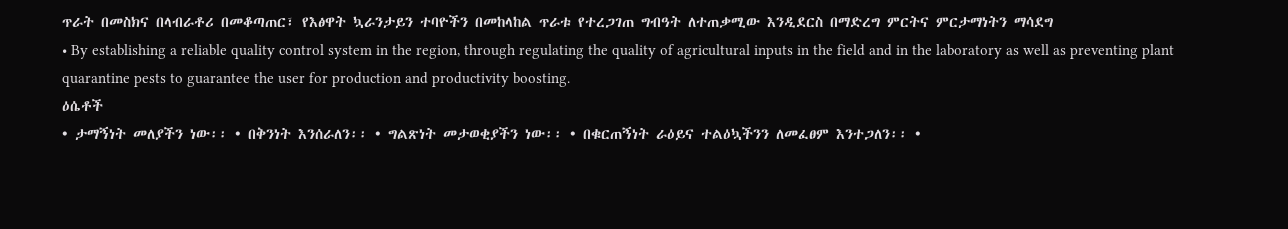ጥራት በመስክና በላብራቶሪ በመቆጣጠር፣ የእፅዋት ኳራንታይን ተባዮችን በመከላከል ጥራቱ የተረጋገጠ ግብዓት ለተጠቃሚው እንዲደርስ በማድረግ ምርትና ምርታማነትን ማሳደግ
• By establishing a reliable quality control system in the region, through regulating the quality of agricultural inputs in the field and in the laboratory as well as preventing plant quarantine pests to guarantee the user for production and productivity boosting.
ዕሴቶች
• ታማኝነት መለያችን ነው፡፡ • በቅንነት እንሰራለን፡፡ • ግልጽነት መታወቂያችን ነው፡፡ • በቁርጠኝነት ራዕይና ተልዕኳችንን ለመፈፀም እንተጋለን፡፡ •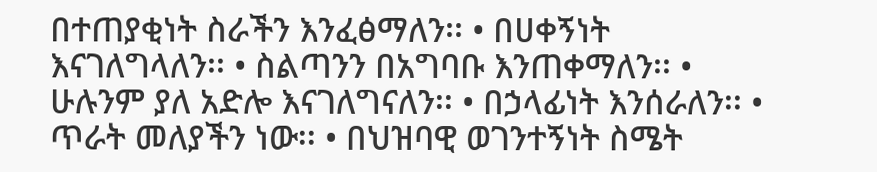በተጠያቂነት ስራችን እንፈፅማለን፡፡ • በሀቀኝነት እናገለግላለን፡፡ • ስልጣንን በአግባቡ እንጠቀማለን፡፡ • ሁሉንም ያለ አድሎ እናገለግናለን፡፡ • በኃላፊነት እንሰራለን፡፡ • ጥራት መለያችን ነው፡፡ • በህዝባዊ ወገንተኝነት ስሜት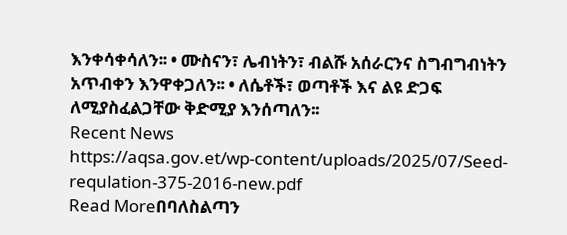እንቀሳቀሳለን፡፡ • ሙስናን፣ ሌብነትን፣ ብልሹ አሰራርንና ስግብግብነትን አጥብቀን እንዋቀጋለን፡፡ • ለሴቶች፣ ወጣቶች እና ልዩ ድጋፍ ለሚያስፈልጋቸው ቅድሚያ እንሰጣለን፡፡
Recent News
https://aqsa.gov.et/wp-content/uploads/2025/07/Seed-requlation-375-2016-new.pdf
Read Moreበባለስልጣን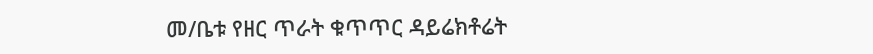መ/ቤቱ የዘር ጥራት ቁጥጥር ዳይሬክቶሬት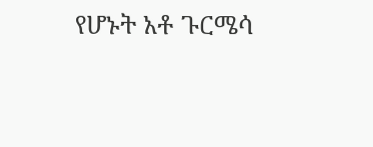የሆኑት አቶ ጉርሜሳ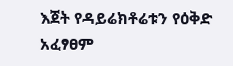እጀት የዳይሬክቶሬቱን የዕቅድ አፈፃፀም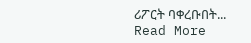ሪፖርት ባቀረቡበት...
Read More